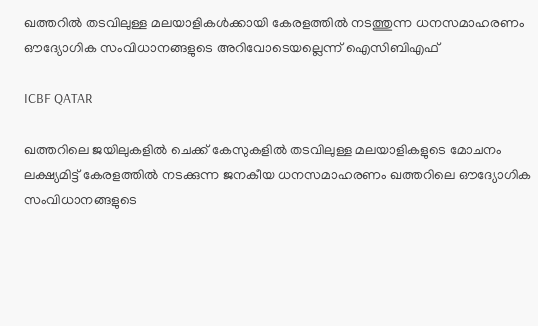ഖത്തറിൽ തടവിലുള്ള മലയാളികൾക്കായി കേരളത്തിൽ നടത്തുന്ന ധനസമാഹരണം ഔദ്യോഗിക സംവിധാനങ്ങളുടെ അറിവോടെയല്ലെന്ന് ഐസിബിഎഫ്

ICBF QATAR

ഖത്തറിലെ ജയിലുകളിൽ ചെക്ക് കേസുകളിൽ തടവിലുള്ള മലയാളികളുടെ മോചനം ലക്ഷ്യമിട്ട് കേരളത്തിൽ നടക്കുന്ന ജനകീയ ധനസമാഹരണം ഖത്തറിലെ ഔദ്യോഗിക സംവിധാനങ്ങളുടെ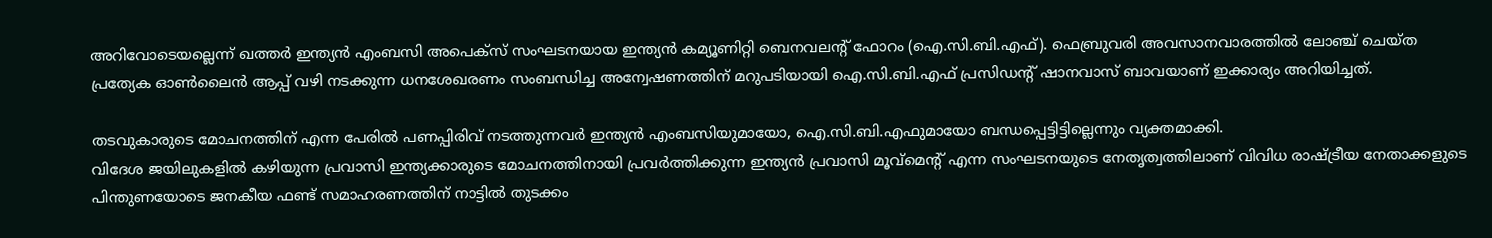അറിവോടെയല്ലെന്ന് ഖത്തർ ഇന്ത്യൻ എംബസി അപെക്സ് സംഘടനയായ ഇന്ത്യൻ കമ്യൂണിറ്റി ബെനവലന്റ് ഫോറം (ഐ.സി.ബി.എഫ്). ഫെബ്രുവരി അവസാനവാരത്തിൽ ലോഞ്ച് ചെയ്ത പ്രത്യേക ഓൺലൈൻ ആപ്പ് വഴി നടക്കുന്ന ധനശേഖരണം സംബന്ധിച്ച അന്വേഷണത്തിന് മറുപടിയായി ഐ.സി.ബി.എഫ് പ്രസിഡന്റ് ഷാനവാസ് ബാവയാണ് ഇക്കാര്യം അറിയിച്ചത്.

തടവുകാരുടെ മോചനത്തിന് എന്ന പേരിൽ പണപ്പിരിവ് നടത്തുന്നവർ ഇന്ത്യൻ എംബസിയുമായോ, ഐ.സി.ബി.എഫുമായോ ബന്ധപ്പെട്ടിട്ടില്ലെന്നും വ്യക്തമാക്കി.
വിദേശ ജയിലുകളിൽ കഴിയുന്ന പ്രവാസി ഇന്ത്യക്കാരുടെ മോചനത്തിനായി പ്രവർത്തിക്കുന്ന ഇന്ത്യന്‍ പ്രവാസി മൂവ്മെന്റ് എന്ന സംഘടനയുടെ നേതൃത്വത്തിലാണ് വിവിധ രാഷ്ട്രീയ നേതാക്കളുടെ പിന്തുണയോടെ ജനകീയ ഫണ്ട് സമാഹരണത്തിന് നാട്ടിൽ തുടക്കം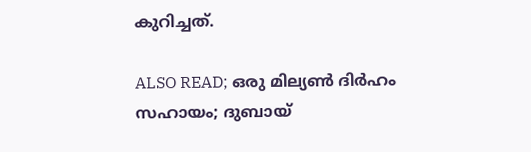കുറിച്ചത്.

ALSO READ; ഒരു മില്യൺ ദിര്‍ഹം സഹായം; ദുബായ്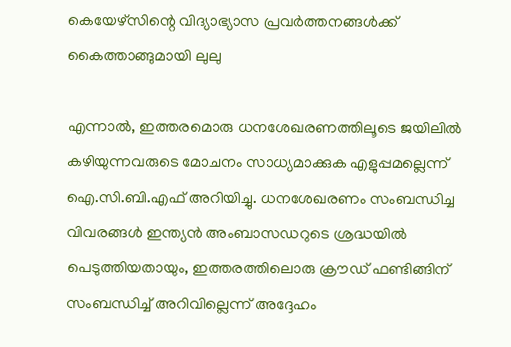കെയേഴ്‌സിന്റെ വിദ്യാഭ്യാസ പ്രവര്‍ത്തനങ്ങള്‍ക്ക് കൈത്താങ്ങുമായി ലുലു

എന്നാൽ, ഇത്തരമൊരു ധനശേഖരണത്തിലൂടെ ജയിലിൽ കഴിയുന്നവരുടെ മോചനം സാധ്യമാക്കുക എളുപ്പമല്ലെന്ന് ഐ.സി.ബി.എഫ് അറിയിച്ചു. ധനശേഖരണം സംബന്ധിച്ച വിവരങ്ങൾ ഇന്ത്യൻ അംബാസഡറുടെ ശ്രദ്ധയിൽ പെടുത്തിയതായും, ഇത്തരത്തിലൊരു ക്രൗഡ് ഫണ്ടിങ്ങിന് സംബന്ധിച്ച് അറിവില്ലെന്ന് അദ്ദേഹം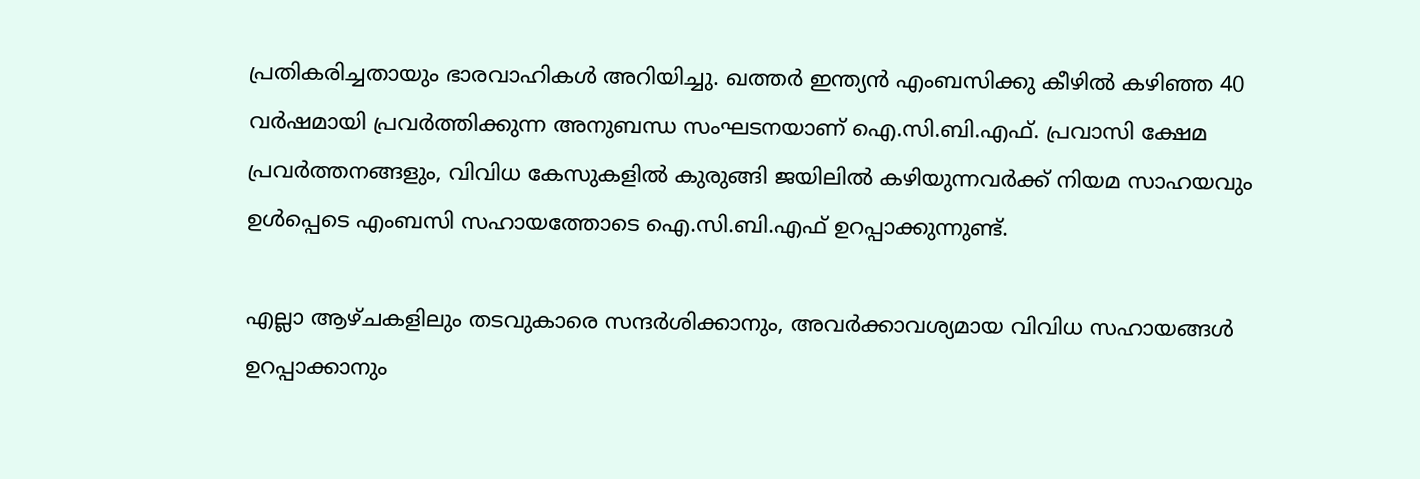പ്രതികരിച്ചതായും ഭാരവാഹികൾ അറിയിച്ചു. ഖത്തർ ഇന്ത്യൻ എംബസിക്കു കീഴിൽ കഴിഞ്ഞ 40 വർഷമായി പ്രവർത്തിക്കുന്ന അനുബന്ധ സംഘടനയാണ് ഐ.സി.ബി.എഫ്. പ്രവാസി ക്ഷേമ പ്രവർത്തനങ്ങളും, വിവിധ കേസുകളിൽ കുരുങ്ങി ജയിലിൽ കഴിയുന്നവർക്ക് നിയമ സാഹയവും ഉൾപ്പെടെ എംബസി സഹായത്തോടെ ഐ.സി.ബി.എഫ് ഉറപ്പാക്കുന്നുണ്ട്.

എല്ലാ ആഴ്ചകളിലും തടവുകാരെ സന്ദര്‍ശിക്കാനും, അവർക്കാവശ്യമായ വിവിധ സഹായങ്ങൾ ഉറപ്പാക്കാനും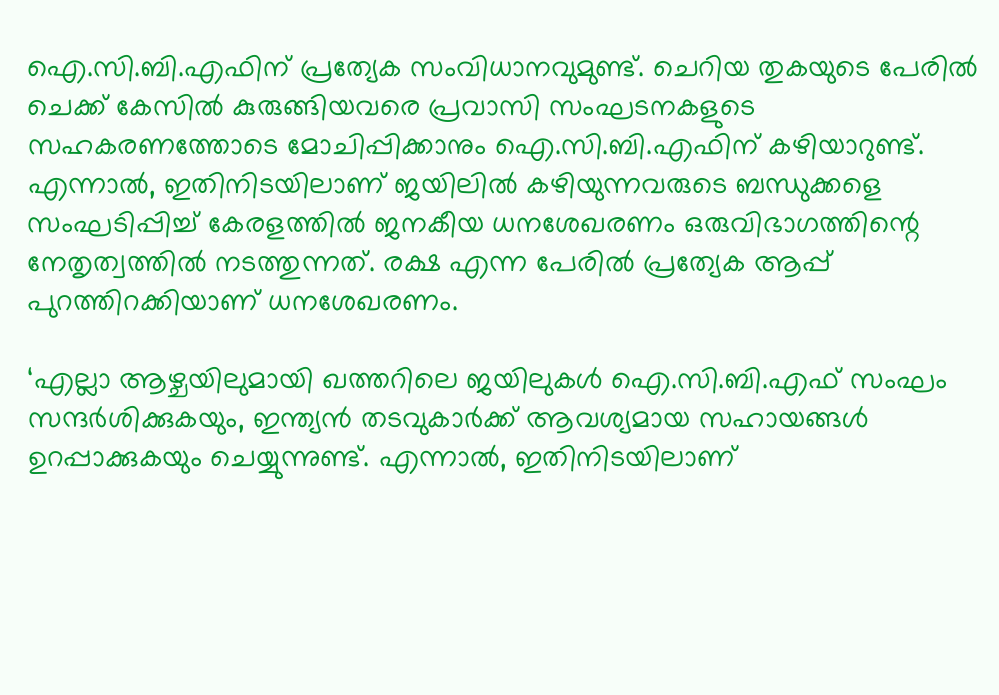ഐ.സി.ബി.എഫിന് പ്രത്യേക സംവിധാനവുമുണ്ട്. ചെറിയ തുകയുടെ പേരിൽ ചെക്ക് കേസിൽ കുരുങ്ങിയവരെ പ്രവാസി സംഘടനകളുടെ സഹകരണത്തോടെ മോചിപ്പിക്കാനും ഐ.സി.ബി.എഫിന് കഴിയാറുണ്ട്. എന്നാൽ, ഇതിനിടയിലാണ് ജയിലിൽ കഴിയുന്നവരുടെ ബന്ധുക്കളെ സംഘടിപ്പിച്ച് കേരളത്തിൽ ജനകീയ ധനശേഖരണം ഒരുവിഭാഗത്തിന്റെ നേതൃത്വത്തിൽ നടത്തുന്നത്. രക്ഷ എന്ന പേരിൽ പ്രത്യേക ആപ്പ് പുറത്തിറക്കിയാണ് ധനശേഖരണം.

‘എല്ലാ ആഴ്ചയിലുമായി ഖത്തറിലെ ജയിലുകൾ ഐ.സി.ബി.എഫ് സംഘം സന്ദർശിക്കുകയും, ഇന്ത്യൻ തടവുകാർക്ക് ആവശ്യമായ സഹായങ്ങൾ ഉറപ്പാക്കുകയും ചെയ്യുന്നുണ്ട്. എന്നാൽ, ഇതിനിടയിലാണ്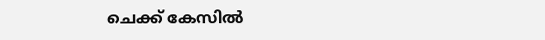ചെക്ക് കേസിൽ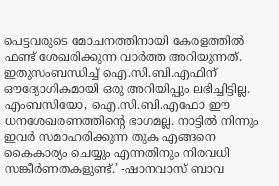പെട്ടവരുടെ മോചനത്തിനായി കേരളത്തിൽ ഫണ്ട് ശേഖരിക്കുന്ന വാർത്ത അറിയുന്നത്. ഇതുസംബന്ധിച്ച് ഐ.സി.ബി.എഫിന് ഔദ്യോഗികമായി ഒരു അറിയിപ്പും ലഭിച്ചിട്ടില്ല. എംബസിയോ, ഐ.സി.ബി.എഫോ ഈ ധനശേഖരണത്തിന്റെ ഭാഗമല്ല. നാട്ടില്‍ നിന്നും ഇവർ സമാഹരിക്കുന്ന തുക എങ്ങനെ കൈകാര്യം ചെയ്യും എന്നതിനും നിരവധി സങ്കീർണതകളുണ്ട്.’ -ഷാനവാസ് ബാവ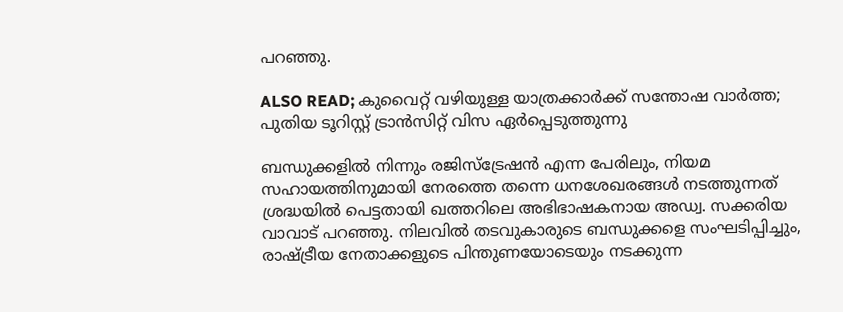പറഞ്ഞു.

ALSO READ; കുവൈറ്റ് വഴിയുള്ള യാത്രക്കാർക്ക് സന്തോഷ വാർത്ത; പുതിയ ടൂറിസ്റ്റ് ട്രാന്‍സിറ്റ് വിസ ഏർപ്പെടുത്തുന്നു

ബന്ധുക്കളിൽ നിന്നും രജിസ്ട്രേഷൻ എന്ന പേരിലും, നിയമ സഹായത്തിനുമായി നേരത്തെ തന്നെ ധനശേഖരങ്ങൾ നടത്തുന്നത് ശ്രദ്ധയിൽ പെട്ടതായി ഖത്തറിലെ അഭിഭാഷകനായ അഡ്വ. സക്കരിയ വാവാട് പറഞ്ഞു. നിലവിൽ തടവുകാരുടെ ബന്ധുക്കളെ സംഘടിപ്പിച്ചും, രാഷ്ട്രീയ നേതാക്കളുടെ പിന്തുണയോടെയും നടക്കുന്ന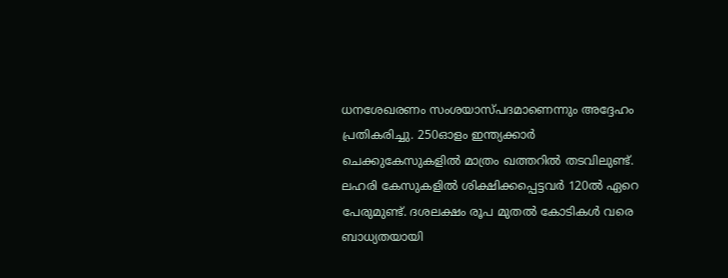ധനശേഖരണം സംശയാസ്പദമാണെന്നും അദ്ദേഹം പ്രതികരിച്ചു. 250ഓളം ഇന്ത്യക്കാർ ചെക്കുകേസുകളില്‍ മാത്രം ഖത്തറില്‍ തടവിലുണ്ട്. ലഹരി കേസുകളിൽ ശിക്ഷിക്കപ്പെട്ടവർ 120ൽ ഏറെ പേരുമുണ്ട്. ദശലക്ഷം രൂപ മുതൽ കോടികൾ വരെ ബാധ്യതയായി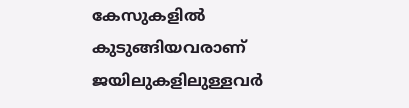കേസുകളിൽ കുടുങ്ങിയവരാണ് ജയിലുകളിലുള്ളവർ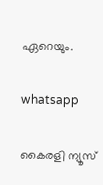ഏറെയും.

whatsapp

കൈരളി ന്യൂസ്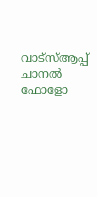വാട്‌സ്ആപ്പ് ചാനല്‍ ഫോളോ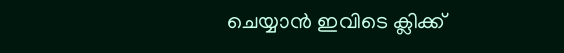ചെയ്യാന്‍ ഇവിടെ ക്ലിക്ക്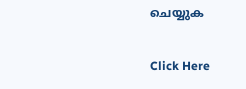ചെയ്യുക

Click Here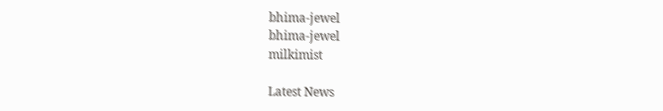bhima-jewel
bhima-jewel
milkimist

Latest News